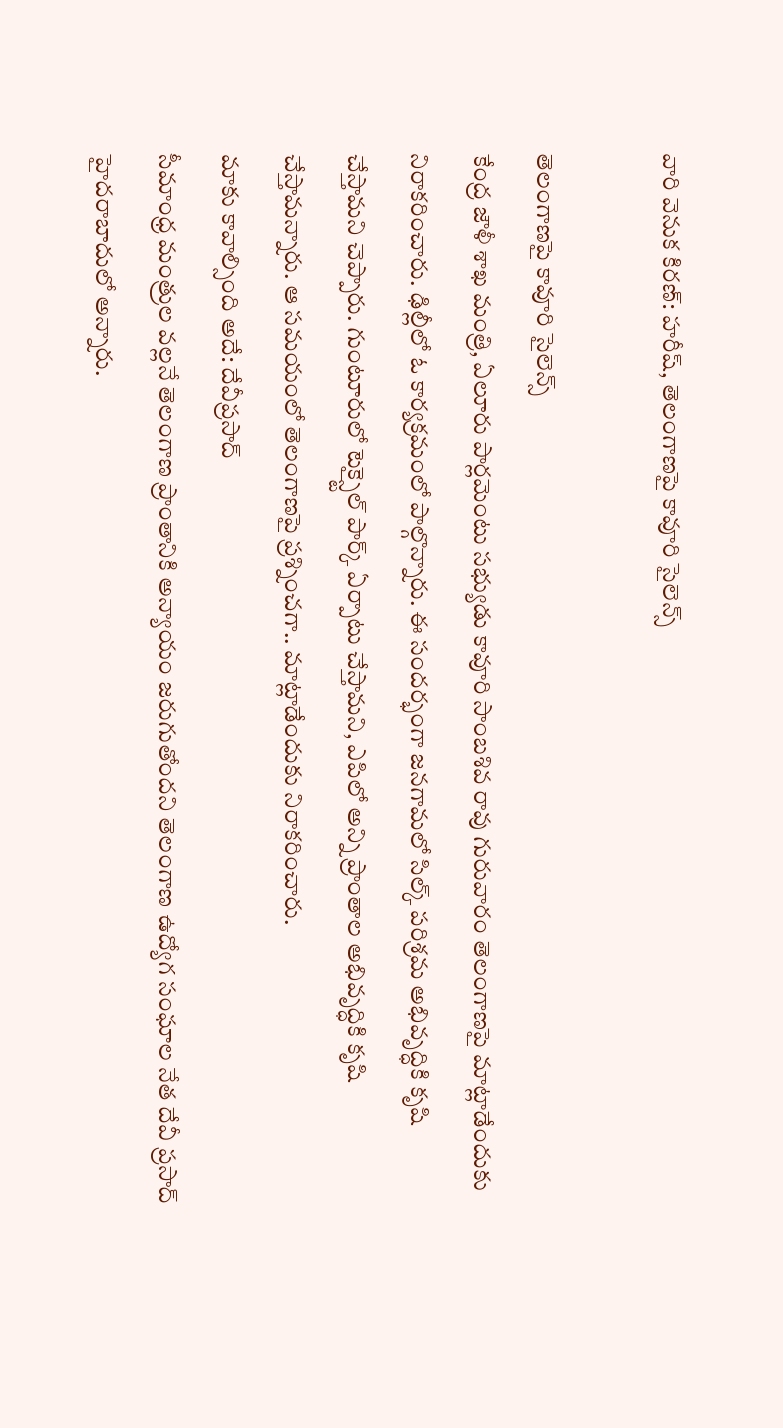వారి వెనుక కిరణ్: హరీష్, తెలంగాణపై కావూరి సైలెన్స్

తెలంగాణపై కావూరి సైలెన్స్
కేంద్ర జౌళీ శాఖ మంత్రి, ఏలూరు పార్లమెంటు సభ్యుడు కావూరి సాంబశివ రావు గురువారం తెలంగాణపై మాట్లాడేందుకు నిరాకరించారు. ఢిల్లీలో ఓ కార్యక్రమంలో పాల్గొన్నారు. ఈ సందర్భంగా జనగామలో సిల్క్ పరిశ్రమ అభివృద్ధికి కృషి చేస్తామని చెప్పారు. గుంటూరులో టెక్స్టైల్ పార్క్ ఏర్పాటు చేస్తామని, ఎపిలో అన్ని ప్రాంతాల అభివృద్ధికి కృషి చేస్తామన్నారు. ఆ సమయంలో తెలంగాణపై ప్రశ్నించగా.. మాట్లాడేందుకు నిరాకరించారు.
మాకు కావాల్సింది అదే: దేవీప్రసాద్
సీమాంధ్ర మంత్రుల వల్లనే తెలంగాణ ప్రాంతానికి అన్యాయం జరుగుతోందని తెలంగాణ ఉద్యోగ సంఘాల నేత దేవీ ప్రసాద్ హైదరాబాదులో అన్నారు.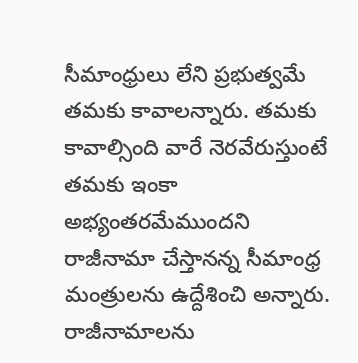సీమాంధ్రులు లేని ప్రభుత్వమే తమకు కావాలన్నారు. తమకు కావాల్సింది వారే నెరవేరుస్తుంటే తమకు ఇంకా అభ్యంతరమేముందని రాజీనామా చేస్తానన్న సీమాంధ్ర మంత్రులను ఉద్దేశించి అన్నారు. రాజీనామాలను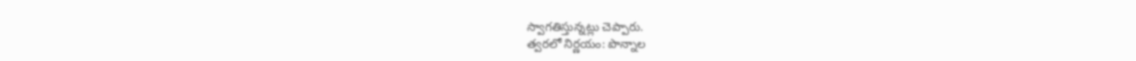స్వాగతిస్తున్నట్లు చెప్పారు.
త్వరలో నిర్ణయం: పొన్నాల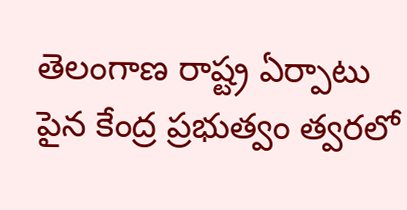తెలంగాణ రాష్ట్ర ఏర్పాటు పైన కేంద్ర ప్రభుత్వం త్వరలో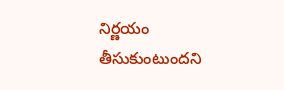నిర్ణయం తీసుకుంటుందని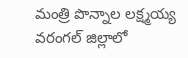మంత్రి పొన్నాల లక్ష్మయ్య వరంగల్ జిల్లాలో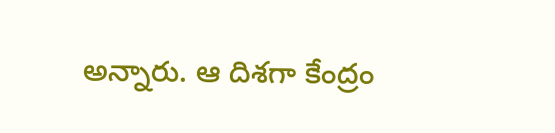అన్నారు. ఆ దిశగా కేంద్రం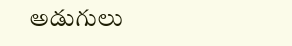అడుగులు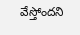వేస్తోందని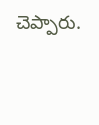చెప్పారు.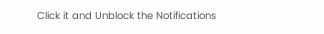Click it and Unblock the Notifications